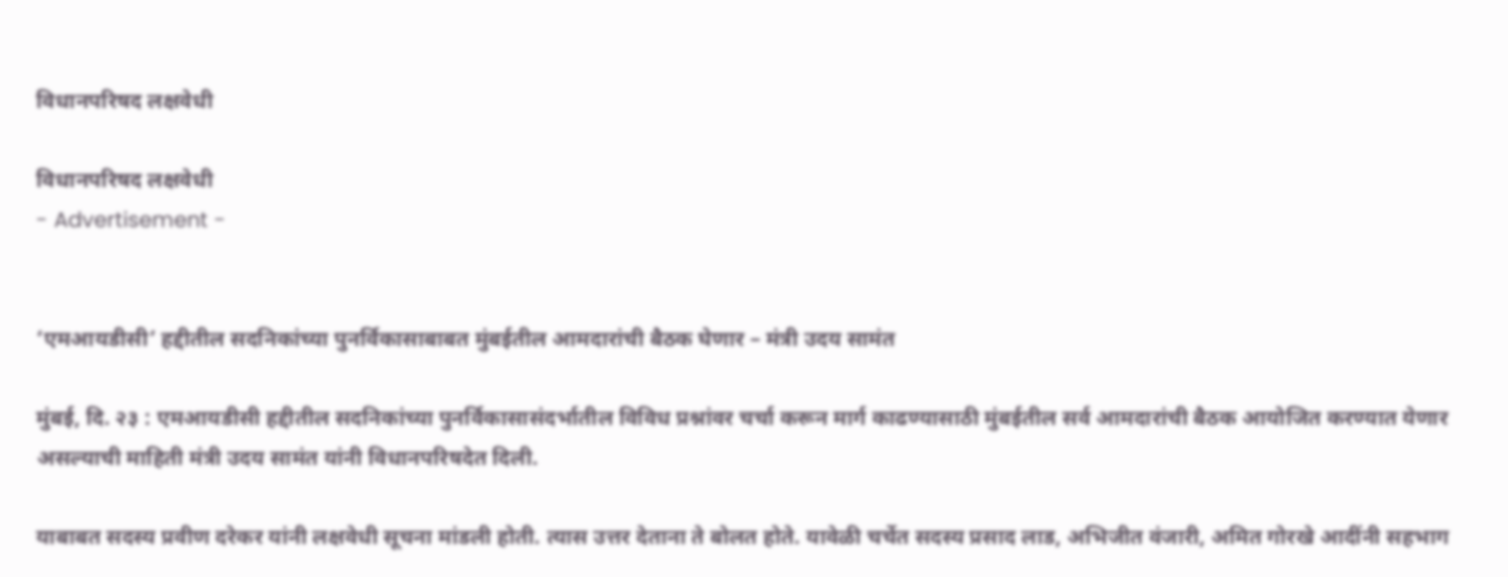विधानपरिषद लक्षवेधी

विधानपरिषद लक्षवेधी
- Advertisement -


‘एमआयडीसी’ हद्दीतील सदनिकांच्या पुनर्विकासाबाबत मुंबईतील आमदारांची बैठक घेणार – मंत्री उदय सामंत

मुंबई, दि. २३ : एमआयडीसी हद्दीतील सदनिकांच्या पुनर्विकासासंदर्भातील विविध प्रश्नांवर चर्चा करून मार्ग काढण्यासाठी मुंबईतील सर्व आमदारांची बैठक आयोजित करण्यात येणार असल्याची माहिती मंत्री उदय सामंत यांनी विधानपरिषदेत दिली.

याबाबत सदस्य प्रवीण दरेकर यांनी लक्षवेधी सूचना मांडली होती. त्यास उत्तर देताना ते बोलत होते. यावेळी चर्चेत सदस्य प्रसाद लाड, अभिजीत वंजारी, अमित गोरखे आदींनी सहभाग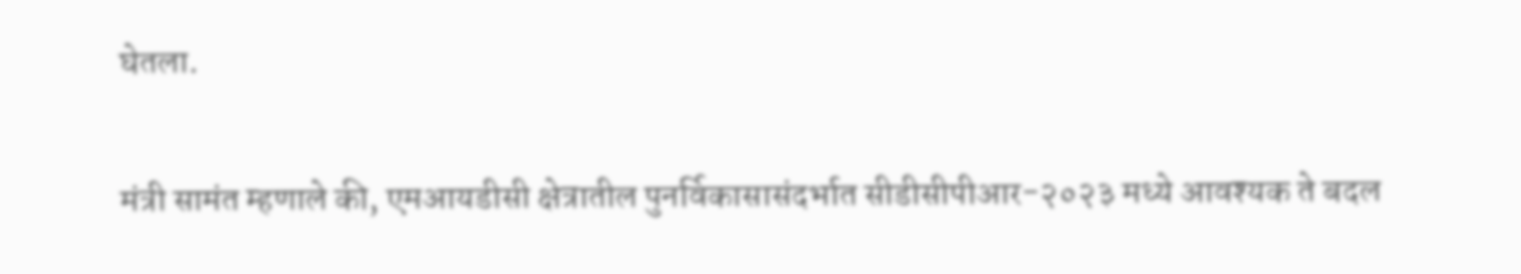घेतला.

मंत्री सामंत म्हणाले की, एमआयडीसी क्षेत्रातील पुनर्विकासासंदर्भात सीडीसीपीआर-२०२३ मध्ये आवश्यक ते बदल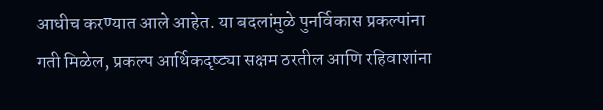आधीच करण्यात आले आहेत. या बदलांमुळे पुनर्विकास प्रकल्पांना गती मिळेल, प्रकल्प आर्थिकदृष्ट्या सक्षम ठरतील आणि रहिवाशांना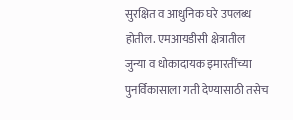सुरक्षित व आधुनिक घरे उपलब्ध होतील. एमआयडीसी क्षेत्रातील जुन्या व धोकादायक इमारतींच्या पुनर्विकासाला गती देण्यासाठी तसेच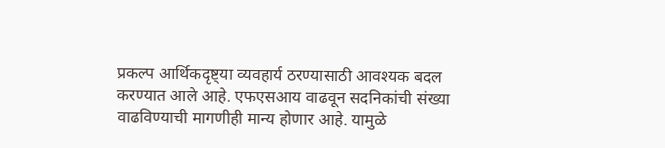प्रकल्प आर्थिकदृष्ट्या व्यवहार्य ठरण्यासाठी आवश्यक बदल करण्यात आले आहे. एफएसआय वाढवून सदनिकांची संख्या वाढविण्याची मागणीही मान्य होणार आहे. यामुळे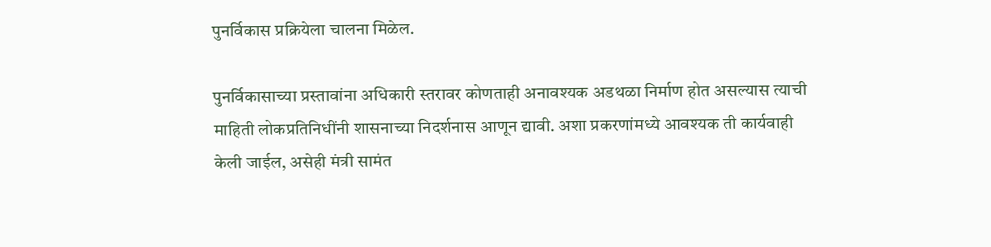पुनर्विकास प्रक्रियेला चालना मिळेल.

पुनर्विकासाच्या प्रस्तावांना अधिकारी स्तरावर कोणताही अनावश्यक अडथळा निर्माण होत असल्यास त्याची माहिती लोकप्रतिनिधींनी शासनाच्या निदर्शनास आणून द्यावी. अशा प्रकरणांमध्ये आवश्यक ती कार्यवाही केली जाईल, असेही मंत्री सामंत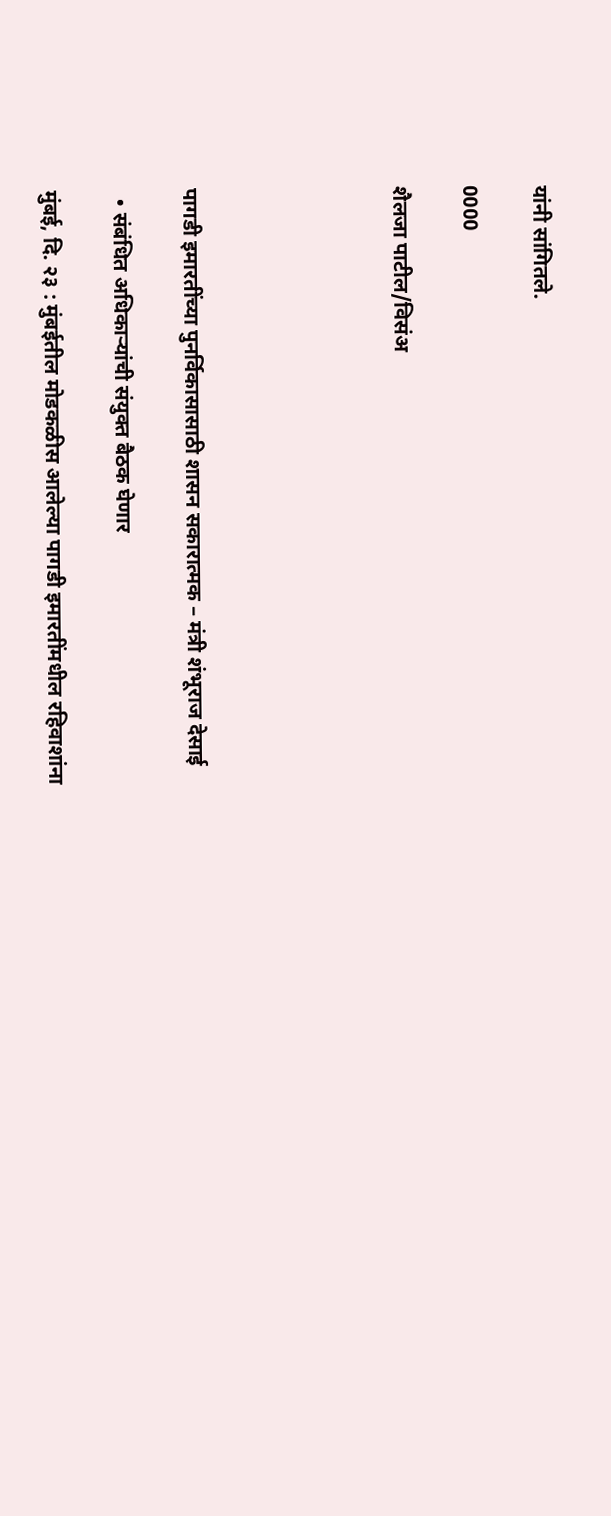यांनी सांगितले.

0000

शैलजा पाटील/विसंअ





पागडी इमारतींच्या पुनर्विकासासाठी शासन सकारात्मक – मंत्री शंभूराज देसाई

  • संबंधित अधिकाऱ्यांची संयुक्त बैठक घेणार

मुंबई, दि. २३ : मुंबईतील मोडकळीस आलेल्या पागडी इमारतींमधील रहिवाशांना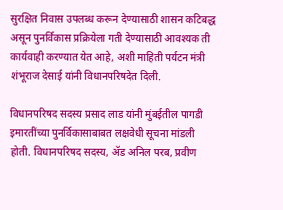सुरक्षित निवास उपलब्ध करून देण्यासाठी शासन कटिबद्ध असून पुनर्विकास प्रक्रियेला गती देण्यासाठी आवश्यक ती कार्यवाही करण्यात येत आहे, अशी माहिती पर्यटन मंत्री शंभूराज देसाई यांनी विधानपरिषदेत दिली.

विधानपरिषद सदस्य प्रसाद लाड यांनी मुंबईतील पागडी इमारतींच्या पुनर्विकासाबाबत लक्षवेधी सूचना मांडली होती. विधानपरिषद सदस्य, ॲड अनिल परब, प्रवीण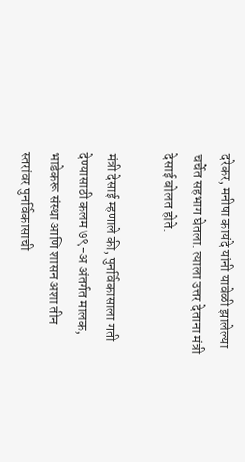दरेकर, मनीषा कायंदे यांनी यावेळी झालेल्या चर्चेत सहभाग घेतला. त्याला उत्तर देताना मंत्री देसाई बोलत होते.

मंत्री देसाई म्हणाले की, पुनर्विकासाला गती देण्यासाठी कलम ७९-अ अंतर्गत मालक, भाडेकरू संस्था आणि शासन अशा तीन स्तरांवर पुनर्विकासाची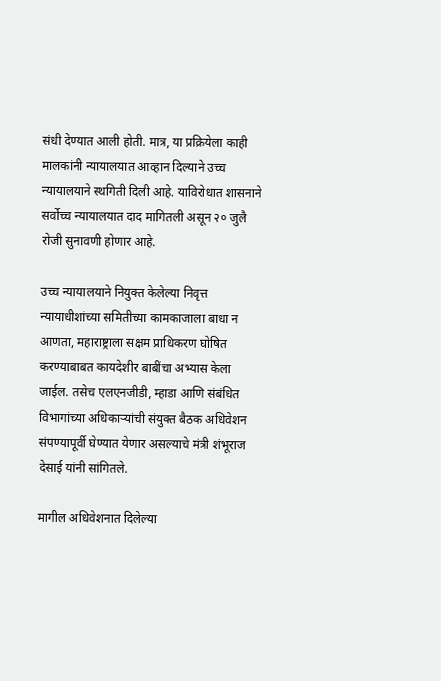संधी देण्यात आली होती. मात्र, या प्रक्रियेला काही मालकांनी न्यायालयात आव्हान दिल्याने उच्च न्यायालयाने स्थगिती दिली आहे. याविरोधात शासनाने सर्वोच्च न्यायालयात दाद मागितली असून २० जुलै रोजी सुनावणी होणार आहे.

उच्च न्यायालयाने नियुक्त केलेल्या निवृत्त न्यायाधीशांच्या समितीच्या कामकाजाला बाधा न आणता, महाराष्ट्राला सक्षम प्राधिकरण घोषित करण्याबाबत कायदेशीर बाबींचा अभ्यास केला जाईल. तसेच एलएनजीडी, म्हाडा आणि संबंधित विभागांच्या अधिकाऱ्यांची संयुक्त बैठक अधिवेशन संपण्यापूर्वी घेण्यात येणार असल्याचे मंत्री शंभूराज देसाई यांनी सांगितले.

मागील अधिवेशनात दिलेल्या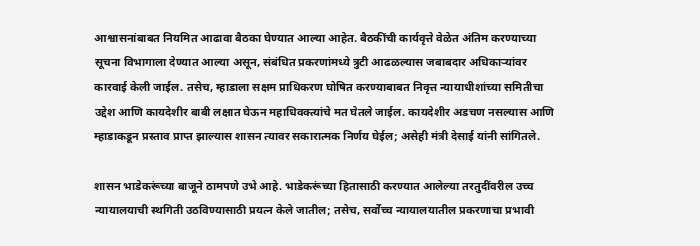आश्वासनांबाबत नियमित आढावा बैठका घेण्यात आल्या आहेत. बैठकींची कार्यवृत्ते वेळेत अंतिम करण्याच्या सूचना विभागाला देण्यात आल्या असून, संबंधित प्रकरणांमध्ये त्रुटी आढळल्यास जबाबदार अधिकाऱ्यांवर कारवाई केली जाईल. तसेच, म्हाडाला सक्षम प्राधिकरण घोषित करण्याबाबत निवृत्त न्यायाधीशांच्या समितीचा उद्देश आणि कायदेशीर बाबी लक्षात घेऊन महाधिवक्त्यांचे मत घेतले जाईल. कायदेशीर अडचण नसल्यास आणि म्हाडाकडून प्रस्ताव प्राप्त झाल्यास शासन त्यावर सकारात्मक निर्णय घेईल; असेही मंत्री देसाई यांनी सांगितले.

शासन भाडेकरूंच्या बाजूने ठामपणे उभे आहे. भाडेकरूंच्या हितासाठी करण्यात आलेल्या तरतुदींवरील उच्च न्यायालयाची स्थगिती उठविण्यासाठी प्रयत्न केले जातील; तसेच, सर्वोच्च न्यायालयातील प्रकरणाचा प्रभावी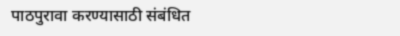पाठपुरावा करण्यासाठी संबंधित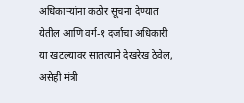अधिकाऱ्यांना कठोर सूचना देण्यात येतील आणि वर्ग-१ दर्जाचा अधिकारी या खटल्यावर सातत्याने देखरेख ठेवेल, असेही मंत्री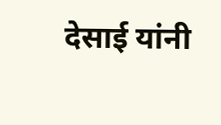देसाई यांनी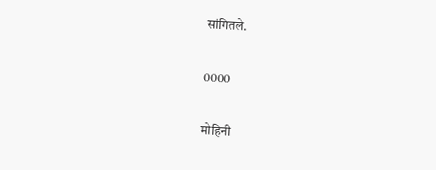सांगितले.

0000

मोहिनी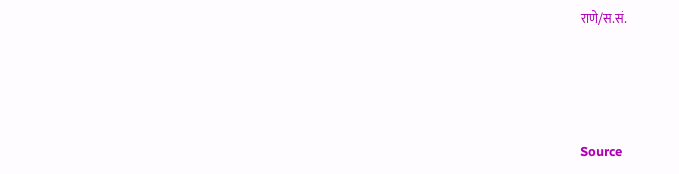राणे/स.सं.





Source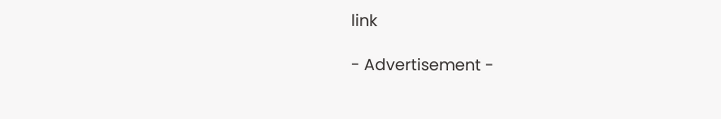link

- Advertisement -